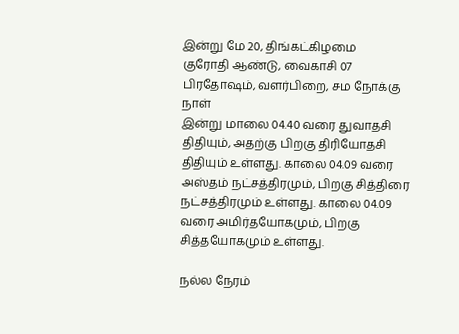இன்று மே 20, திங்கட்கிழமை
குரோதி ஆண்டு, வைகாசி 07
பிரதோஷம், வளர்பிறை, சம நோக்கு நாள்
இன்று மாலை 04.40 வரை துவாதசி திதியும், அதற்கு பிறகு திரியோதசி திதியும் உள்ளது. காலை 04.09 வரை அஸ்தம் நட்சத்திரமும், பிறகு சித்திரை நட்சத்திரமும் உள்ளது. காலை 04.09 வரை அமிர்தயோகமும், பிறகு சித்தயோகமும் உள்ளது.

நல்ல நேரம்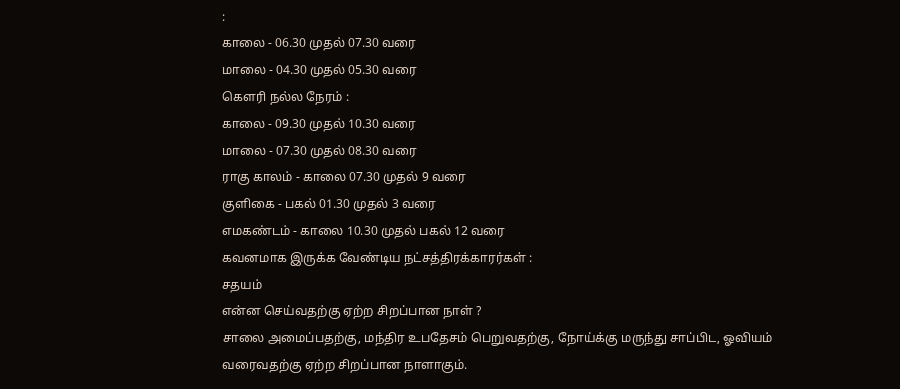:
காலை - 06.30 முதல் 07.30 வரை
மாலை - 04.30 முதல் 05.30 வரை
கெளரி நல்ல நேரம் :
காலை - 09.30 முதல் 10.30 வரை
மாலை - 07.30 முதல் 08.30 வரை
ராகு காலம் - காலை 07.30 முதல் 9 வரை
குளிகை - பகல் 01.30 முதல் 3 வரை
எமகண்டம் - காலை 10.30 முதல் பகல் 12 வரை
கவனமாக இருக்க வேண்டிய நட்சத்திரக்காரர்கள் :
சதயம்
என்ன செய்வதற்கு ஏற்ற சிறப்பான நாள் ?
சாலை அமைப்பதற்கு, மந்திர உபதேசம் பெறுவதற்கு, நோய்க்கு மருந்து சாப்பிட, ஓவியம் வரைவதற்கு ஏற்ற சிறப்பான நாளாகும்.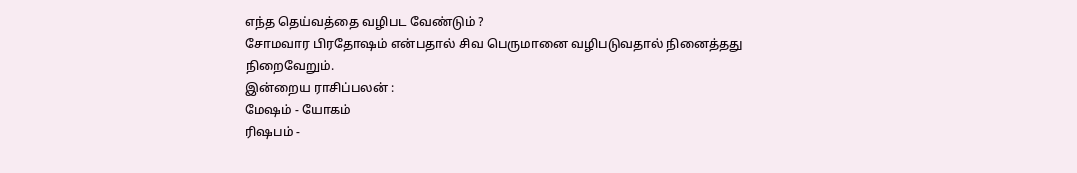எந்த தெய்வத்தை வழிபட வேண்டும் ?
சோமவார பிரதோஷம் என்பதால் சிவ பெருமானை வழிபடுவதால் நினைத்தது நிறைவேறும்.
இன்றைய ராசிப்பலன் :
மேஷம் - யோகம்
ரிஷபம் -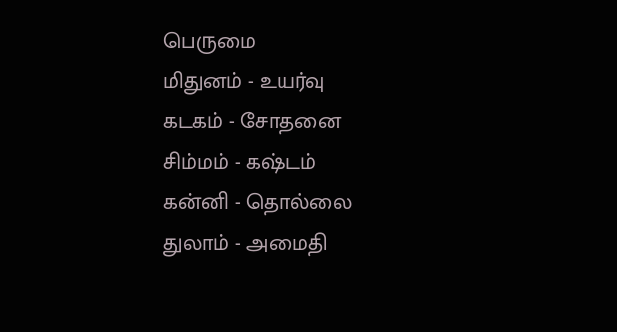பெருமை
மிதுனம் - உயர்வு
கடகம் - சோதனை
சிம்மம் - கஷ்டம்
கன்னி - தொல்லை
துலாம் - அமைதி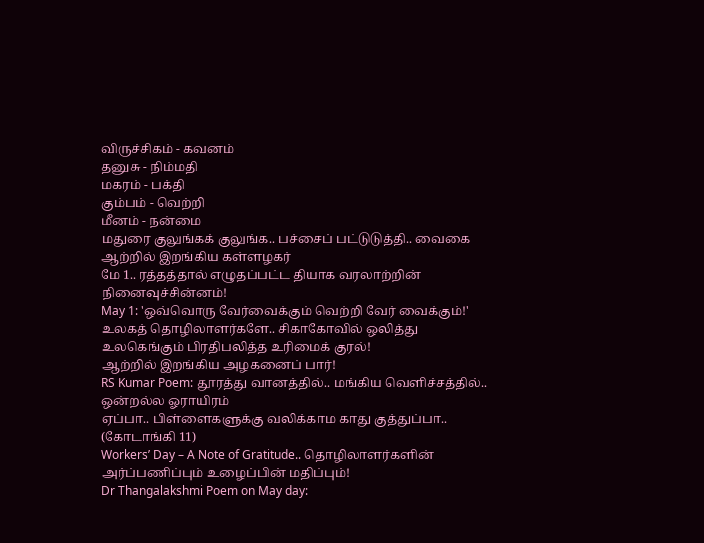விருச்சிகம் - கவனம்
தனுசு - நிம்மதி
மகரம் - பக்தி
கும்பம் - வெற்றி
மீனம் - நன்மை
மதுரை குலுங்கக் குலுங்க.. பச்சைப் பட்டுடுத்தி.. வைகை ஆற்றில் இறங்கிய கள்ளழகர்
மே 1.. ரத்தத்தால் எழுதப்பட்ட தியாக வரலாற்றின் நினைவுச்சின்னம்!
May 1: 'ஒவ்வொரு வேர்வைக்கும் வெற்றி வேர் வைக்கும்!'
உலகத் தொழிலாளர்களே.. சிகாகோவில் ஒலித்து உலகெங்கும் பிரதிபலித்த உரிமைக் குரல்!
ஆற்றில் இறங்கிய அழகனைப் பார்!
RS Kumar Poem: தூரத்து வானத்தில்.. மங்கிய வெளிச்சத்தில்.. ஒன்றல்ல ஓராயிரம்
ஏப்பா.. பிள்ளைகளுக்கு வலிக்காம காது குத்துப்பா.. (கோடாங்கி 11)
Workers’ Day – A Note of Gratitude.. தொழிலாளர்களின் அர்ப்பணிப்பும் உழைப்பின் மதிப்பும்!
Dr Thangalakshmi Poem on May day: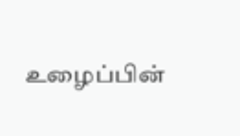உழைப்பின்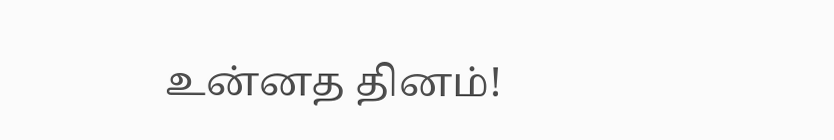உன்னத தினம்!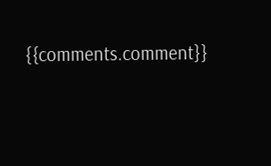{{comments.comment}}